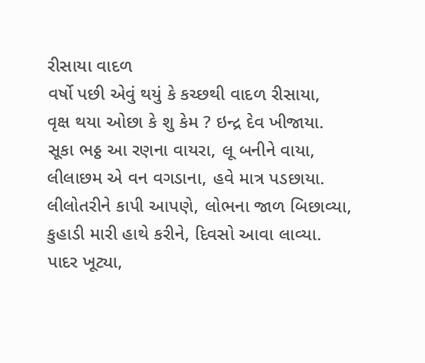રીસાયા વાદળ
વર્ષો પછી એવું થયું કે કચ્છથી વાદળ રીસાયા,
વૃક્ષ થયા ઓછા કે શુ કેમ ? ઇન્દ્ર દેવ ખીજાયા.
સૂકા ભઠ્ઠ આ રણના વાયરા, લૂ બનીને વાયા,
લીલાછમ એ વન વગડાના, હવે માત્ર પડછાયા.
લીલોતરીને કાપી આપણે, લોભના જાળ બિછાવ્યા,
કુહાડી મારી હાથે કરીને, દિવસો આવા લાવ્યા.
પાદર ખૂટ્યા,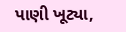પાણી ખૂટ્યા,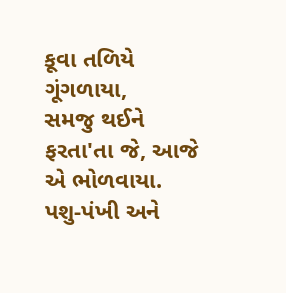કૂવા તળિયે ગૂંગળાયા,
સમજુ થઈને ફરતા'તા જે, આજે એ ભોળવાયા.
પશુ-પંખી અને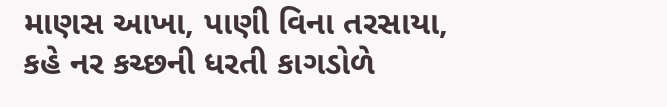માણસ આખા, પાણી વિના તરસાયા,
કહે નર કચ્છની ધરતી કાગડોળે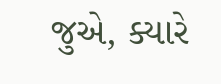જુએ, ક્યારે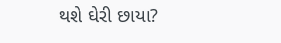થશે ઘેરી છાયા?